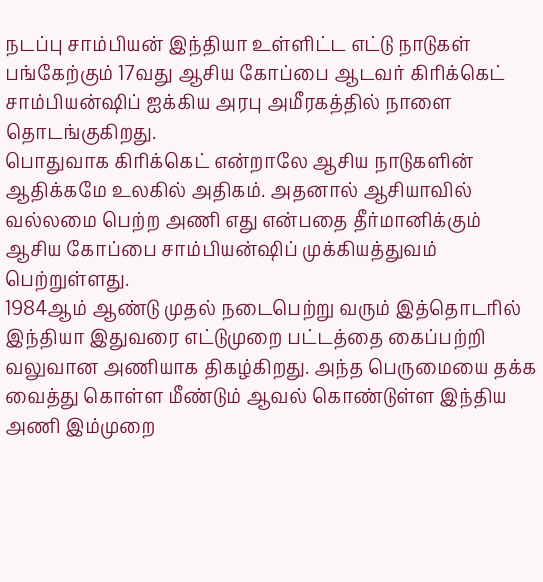நடப்பு சாம்பியன் இந்தியா உள்ளிட்ட எட்டு நாடுகள் பங்கேற்கும் 17வது ஆசிய கோப்பை ஆடவர் கிரிக்கெட் சாம்பியன்ஷிப் ஐக்கிய அரபு அமீரகத்தில் நாளை தொடங்குகிறது.
பொதுவாக கிரிக்கெட் என்றாலே ஆசிய நாடுகளின் ஆதிக்கமே உலகில் அதிகம். அதனால் ஆசியாவில் வல்லமை பெற்ற அணி எது என்பதை தீர்மானிக்கும் ஆசிய கோப்பை சாம்பியன்ஷிப் முக்கியத்துவம் பெற்றுள்ளது.
1984ஆம் ஆண்டு முதல் நடைபெற்று வரும் இத்தொடரில் இந்தியா இதுவரை எட்டுமுறை பட்டத்தை கைப்பற்றி வலுவான அணியாக திகழ்கிறது. அந்த பெருமையை தக்க வைத்து கொள்ள மீண்டும் ஆவல் கொண்டுள்ள இந்திய அணி இம்முறை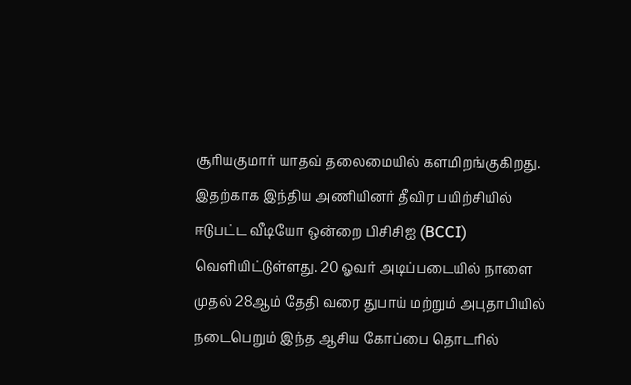சூரியகுமார் யாதவ் தலைமையில் களமிறங்குகிறது.
இதற்காக இந்திய அணியினர் தீவிர பயிற்சியில் ஈடுபட்ட வீடியோ ஒன்றை பிசிசிஐ (BCCI) வெளியிட்டுள்ளது. 20 ஓவர் அடிப்படையில் நாளை முதல் 28ஆம் தேதி வரை துபாய் மற்றும் அபுதாபியில் நடைபெறும் இந்த ஆசிய கோப்பை தொடரில்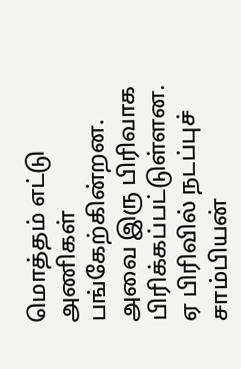மொத்தம் எட்டு அணிகள் பங்கேற்கின்றன.
அவை இரு பிரிவாக பிரிக்கப்பட்டுள்ளன. ஏ பிரிவில் நடப்புச் சாம்பியன்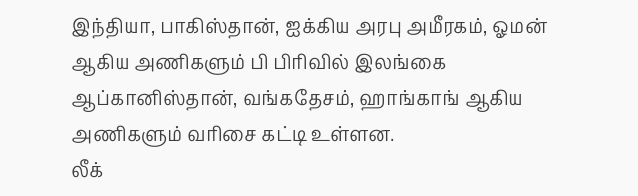இந்தியா, பாகிஸ்தான், ஐக்கிய அரபு அமீரகம், ஓமன் ஆகிய அணிகளும் பி பிரிவில் இலங்கை ஆப்கானிஸ்தான், வங்கதேசம், ஹாங்காங் ஆகிய அணிகளும் வரிசை கட்டி உள்ளன.
லீக்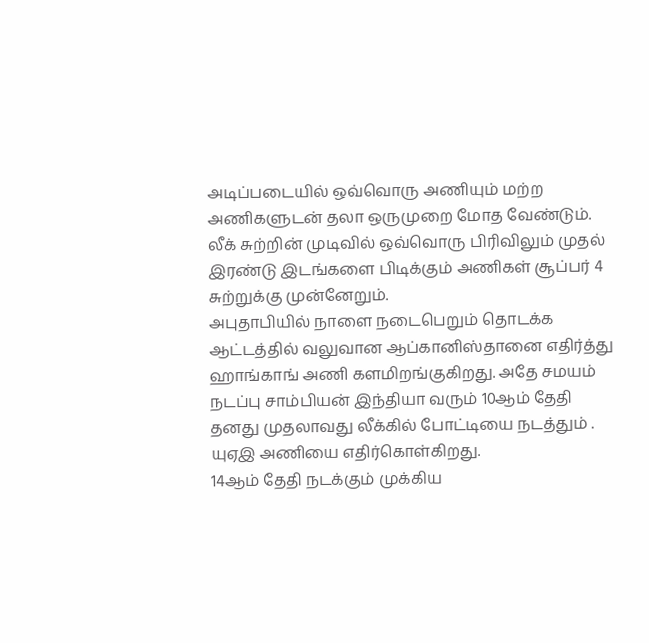அடிப்படையில் ஒவ்வொரு அணியும் மற்ற அணிகளுடன் தலா ஒருமுறை மோத வேண்டும். லீக் சுற்றின் முடிவில் ஒவ்வொரு பிரிவிலும் முதல் இரண்டு இடங்களை பிடிக்கும் அணிகள் சூப்பர் 4 சுற்றுக்கு முன்னேறும்.
அபுதாபியில் நாளை நடைபெறும் தொடக்க ஆட்டத்தில் வலுவான ஆப்கானிஸ்தானை எதிர்த்து ஹாங்காங் அணி களமிறங்குகிறது. அதே சமயம் நடப்பு சாம்பியன் இந்தியா வரும் 10ஆம் தேதி தனது முதலாவது லீக்கில் போட்டியை நடத்தும் . யுஏஇ அணியை எதிர்கொள்கிறது.
14ஆம் தேதி நடக்கும் முக்கிய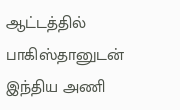ஆட்டத்தில் பாகிஸ்தானுடன் இந்திய அணி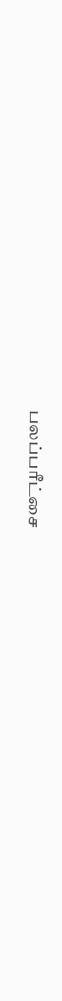பலப்பரீட்சை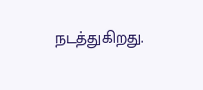நடத்துகிறது.